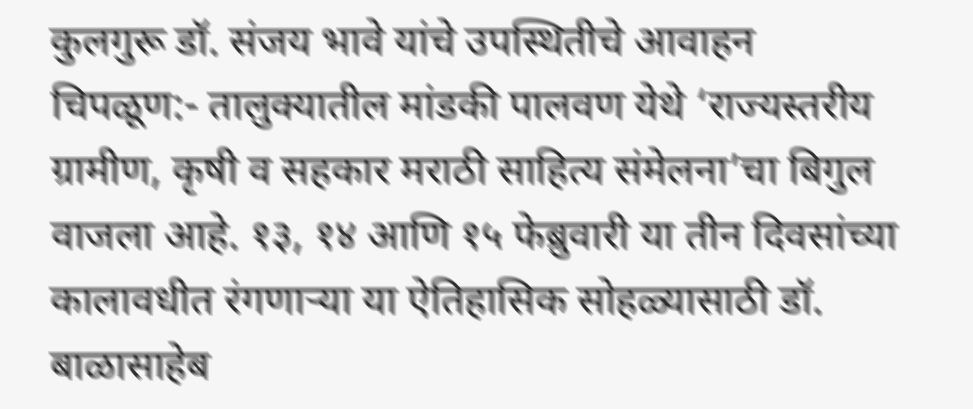कुलगुरू डॉ. संजय भावे यांचे उपस्थितीचे आवाहन
चिपळूण:- तालुक्यातील मांडकी पालवण येथे ‘राज्यस्तरीय ग्रामीण, कृषी व सहकार मराठी साहित्य संमेलना’चा बिगुल वाजला आहे. १३, १४ आणि १५ फेब्रुवारी या तीन दिवसांच्या कालावधीत रंगणाऱ्या या ऐतिहासिक सोहळ्यासाठी डॉ. बाळासाहेब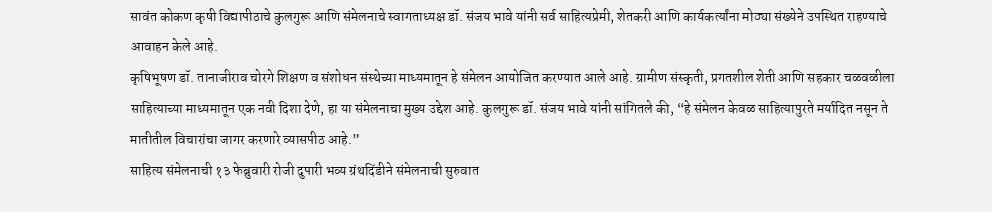सावंत कोकण कृषी विद्यापीठाचे कुलगुरू आणि संमेलनाचे स्वागताध्यक्ष डॉ. संजय भावे यांनी सर्व साहित्यप्रेमी, शेतकरी आणि कार्यकर्त्यांना मोठ्या संख्येने उपस्थित राहण्याचे आवाहन केले आहे.
कृषिभूषण डॉ. तानाजीराव चोरगे शिक्षण व संशोधन संस्थेच्या माध्यमातून हे संमेलन आयोजित करण्यात आले आहे. ग्रामीण संस्कृती, प्रगतशील शेती आणि सहकार चळवळीला साहित्याच्या माध्यमातून एक नवी दिशा देणे, हा या संमेलनाचा मुख्य उद्देश आहे. कुलगुरू डॉ. संजय भावे यांनी सांगितले की, “हे संमेलन केवळ साहित्यापुरते मर्यादित नसून ते मातीतील विचारांचा जागर करणारे व्यासपीठ आहे.”
साहित्य संमेलनाची १३ फेब्रुवारी रोजी दुपारी भव्य ग्रंथदिंडीने संमेलनाची सुरुवात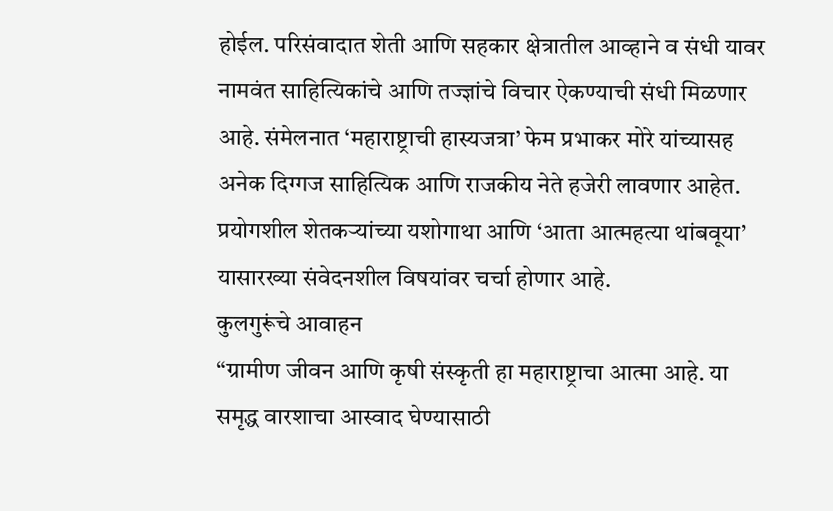होईल. परिसंवादात शेती आणि सहकार क्षेत्रातील आव्हाने व संधी यावर नामवंत साहित्यिकांचे आणि तज्ज्ञांचे विचार ऐकण्याची संधी मिळणार आहे. संमेलनात ‘महाराष्ट्राची हास्यजत्रा’ फेम प्रभाकर मोरे यांच्यासह अनेक दिग्गज साहित्यिक आणि राजकीय नेते हजेरी लावणार आहेत. प्रयोगशील शेतकऱ्यांच्या यशोगाथा आणि ‘आता आत्महत्या थांबवूया’ यासारख्या संवेदनशील विषयांवर चर्चा होणार आहे.
कुलगुरूंचे आवाहन
“ग्रामीण जीवन आणि कृषी संस्कृती हा महाराष्ट्राचा आत्मा आहे. या समृद्ध वारशाचा आस्वाद घेण्यासाठी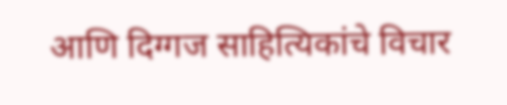आणि दिग्गज साहित्यिकांचे विचार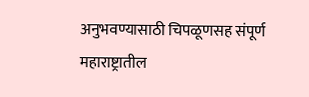अनुभवण्यासाठी चिपळूणसह संपूर्ण महाराष्ट्रातील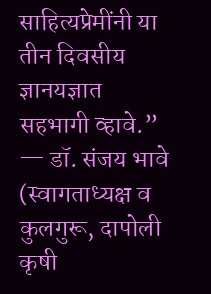साहित्यप्रेमींनी या तीन दिवसीय ज्ञानयज्ञात सहभागी व्हावे.” — डॉ. संजय भावे (स्वागताध्यक्ष व कुलगुरू, दापोली कृषी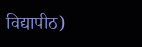विद्यापीठ)